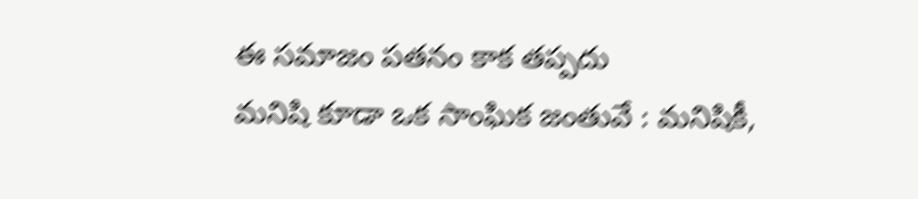ఈ సమాజం పతనం కాక తప్పదు
మనిషి కూడా ఒక సాంఘిక జంతువే : మనిషికీ,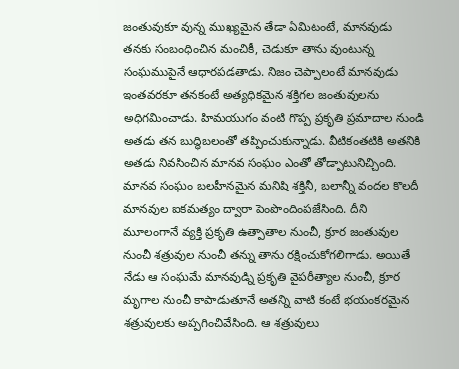జంతువుకూ వున్న ముఖ్యమైన తేడా ఏమిటంటే, మానవుడు తనకు సంబంధించిన మంచికీ, చెడుకూ తాను వుంటున్న సంఘముపైనే ఆధారపడతాడు. నిజం చెప్పాలంటే మానవుడు ఇంతవరకూ తనకంటే అత్యధికమైన శక్తిగల జంతువులను అధిగమించాడు. హిమయుగం వంటి గొప్ప ప్రకృతి ప్రమాదాల నుండి అతడు తన బుద్ధిబలంతో తప్పించుకున్నాడు. వీటికంతటికి అతనికి అతడు నివసించిన మానవ సంఘం ఎంతో తోడ్పాటునిచ్చింది. మానవ సంఘం బలహీనమైన మనిషి శక్తినీ, బలాన్నీ వందల కొలదీ మానవుల ఐకమత్యం ద్వారా పెంపొందింపజేసింది. దీని మూలంగానే వ్యక్తి ప్రకృతి ఉత్పాతాల నుంచీ, క్రూర జంతువుల నుంచీ శత్రువుల నుంచీ తన్ను తాను రక్షించుకోగలిగాడు. అయితే నేడు ఆ సంఘమే మానవుడ్ని ప్రకృతి వైపరీత్యాల నుంచీ, క్రూర మృగాల నుంచీ కాపాడుతూనే అతన్ని వాటి కంటే భయంకరమైన శత్రువులకు అప్పగించివేసింది. ఆ శత్రువులు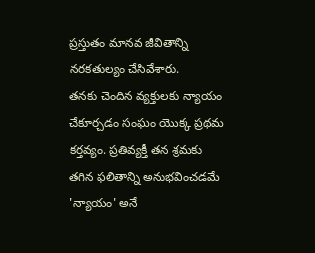ప్రస్తుతం మానవ జీవితాన్ని నరకతుల్యం చేసివేశారు.
తనకు చెందిన వ్యక్తులకు న్యాయం చేకూర్చడం సంఘం యొక్క ప్రథమ కర్తవ్యం. ప్రతివ్యక్తీ తన శ్రమకు తగిన ఫలితాన్ని అనుభవించడమే 'న్యాయం' అనే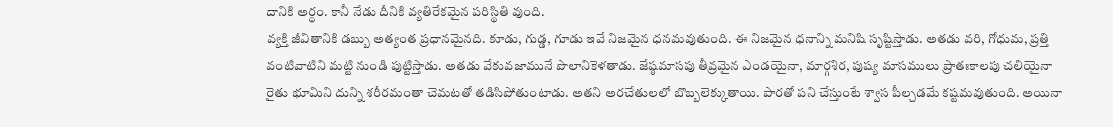దానికి అర్ధం. కానీ నేడు దీనికి వ్యతిరేకమైన పరిస్థితి వుంది.
వ్యక్తి జీవితానికి డబ్బు అత్యంత ప్రధానమైనది. కూడు, గుడ్డ, గూడు ఇవే నిజమైన ధనమవుతుంది. ఈ నిజమైన ధనాన్ని మనిషి సృష్టిస్తాడు. అతడు వరి, గోధుమ, ప్రత్తి వంటివాటిని మట్టి నుండి పుట్టిస్తాడు. అతడు వేకువజామునే పొలానికెళతాడు. జేష్ఠమాసపు తీవ్రమైన ఎండయైనా, మార్గశిర, పుష్య మాసములు ప్రాతఃకాలపు చలియైనా రైతు భూమిని దున్ని శరీరమంతా చెమటతో తడిసిపోతుంటాడు. అతని అరచేతులలో బొబ్బలెక్కుతాయి. పారతో పని చేస్తుంటే శ్వాస పీల్చడమే కష్టమవుతుంది. అయినా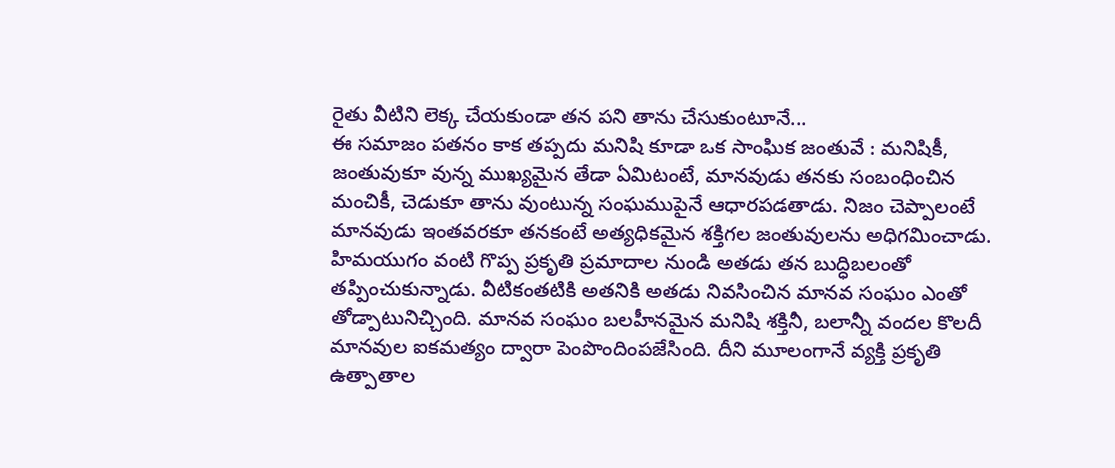రైతు వీటిని లెక్క చేయకుండా తన పని తాను చేసుకుంటూనే...
ఈ సమాజం పతనం కాక తప్పదు మనిషి కూడా ఒక సాంఘిక జంతువే : మనిషికీ, జంతువుకూ వున్న ముఖ్యమైన తేడా ఏమిటంటే, మానవుడు తనకు సంబంధించిన మంచికీ, చెడుకూ తాను వుంటున్న సంఘముపైనే ఆధారపడతాడు. నిజం చెప్పాలంటే మానవుడు ఇంతవరకూ తనకంటే అత్యధికమైన శక్తిగల జంతువులను అధిగమించాడు. హిమయుగం వంటి గొప్ప ప్రకృతి ప్రమాదాల నుండి అతడు తన బుద్ధిబలంతో తప్పించుకున్నాడు. వీటికంతటికి అతనికి అతడు నివసించిన మానవ సంఘం ఎంతో తోడ్పాటునిచ్చింది. మానవ సంఘం బలహీనమైన మనిషి శక్తినీ, బలాన్నీ వందల కొలదీ మానవుల ఐకమత్యం ద్వారా పెంపొందింపజేసింది. దీని మూలంగానే వ్యక్తి ప్రకృతి ఉత్పాతాల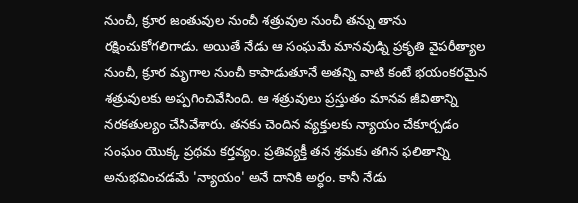నుంచీ, క్రూర జంతువుల నుంచీ శత్రువుల నుంచీ తన్ను తాను రక్షించుకోగలిగాడు. అయితే నేడు ఆ సంఘమే మానవుడ్ని ప్రకృతి వైపరీత్యాల నుంచీ, క్రూర మృగాల నుంచీ కాపాడుతూనే అతన్ని వాటి కంటే భయంకరమైన శత్రువులకు అప్పగించివేసింది. ఆ శత్రువులు ప్రస్తుతం మానవ జీవితాన్ని నరకతుల్యం చేసివేశారు. తనకు చెందిన వ్యక్తులకు న్యాయం చేకూర్చడం సంఘం యొక్క ప్రథమ కర్తవ్యం. ప్రతివ్యక్తీ తన శ్రమకు తగిన ఫలితాన్ని అనుభవించడమే 'న్యాయం' అనే దానికి అర్ధం. కానీ నేడు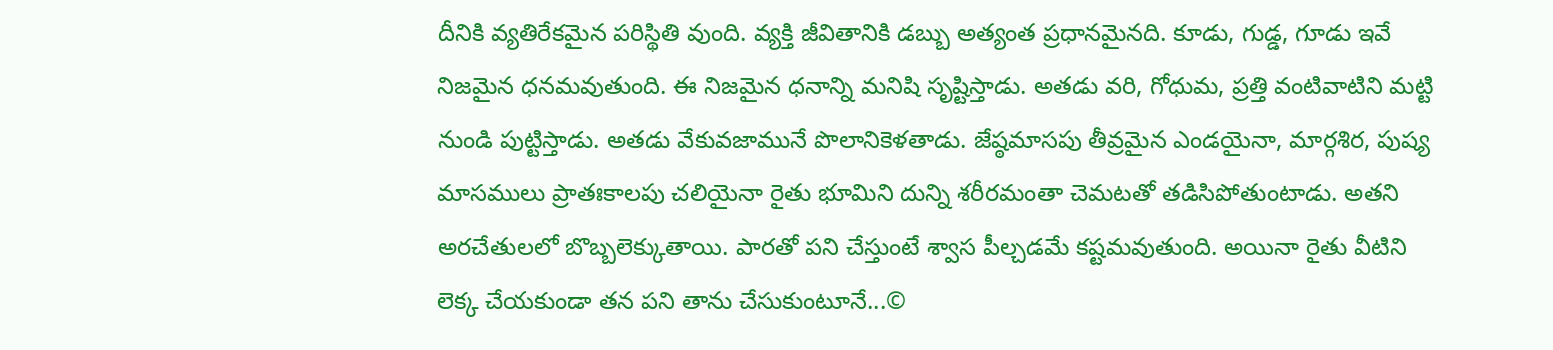దీనికి వ్యతిరేకమైన పరిస్థితి వుంది. వ్యక్తి జీవితానికి డబ్బు అత్యంత ప్రధానమైనది. కూడు, గుడ్డ, గూడు ఇవే నిజమైన ధనమవుతుంది. ఈ నిజమైన ధనాన్ని మనిషి సృష్టిస్తాడు. అతడు వరి, గోధుమ, ప్రత్తి వంటివాటిని మట్టి నుండి పుట్టిస్తాడు. అతడు వేకువజామునే పొలానికెళతాడు. జేష్ఠమాసపు తీవ్రమైన ఎండయైనా, మార్గశిర, పుష్య మాసములు ప్రాతఃకాలపు చలియైనా రైతు భూమిని దున్ని శరీరమంతా చెమటతో తడిసిపోతుంటాడు. అతని అరచేతులలో బొబ్బలెక్కుతాయి. పారతో పని చేస్తుంటే శ్వాస పీల్చడమే కష్టమవుతుంది. అయినా రైతు వీటిని లెక్క చేయకుండా తన పని తాను చేసుకుంటూనే...©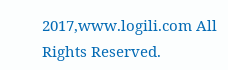2017,www.logili.com All Rights Reserved.